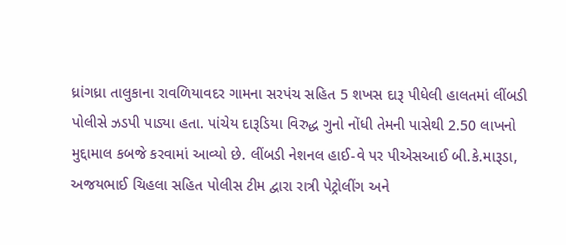ધ્રાંગધ્રા તાલુકાના રાવળિયાવદર ગામના સરપંચ સહિત 5 શખસ દારૂ પીધેલી હાલતમાં લીંબડી પોલીસે ઝડપી પાડ્યા હતા. પાંચેય દારૂડિયા વિરુદ્ધ ગુનો નોંધી તેમની પાસેથી 2.50 લાખનો મુદ્દામાલ કબજે કરવામાં આવ્યો છે. લીંબડી નેશનલ હાઈ-વે પર પીએસઆઈ બી.કે.મારૂડા, અજયભાઈ ચિહલા સહિત પોલીસ ટીમ દ્વારા રાત્રી પેટ્રોલીંગ અને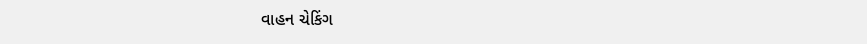વાહન ચેકિંગ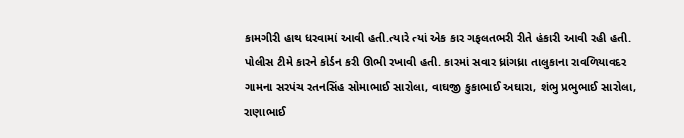કામગીરી હાથ ધરવામાં આવી હતી.ત્યારે ત્યાં એક કાર ગફલતભરી રીતે હંકારી આવી રહી હતી. પોલીસ ટીમે કારને કોર્ડન કરી ઊભી રખાવી હતી. કારમાં સવાર ધ્રાંગધ્રા તાલુકાના રાવળિયાવદર ગામના સરપંચ રતનસિંહ સોમાભાઈ સારોલા, વાઘજી કુકાભાઈ અઘારા, શંભુ પ્રભુભાઈ સારોલા, રાણાભાઈ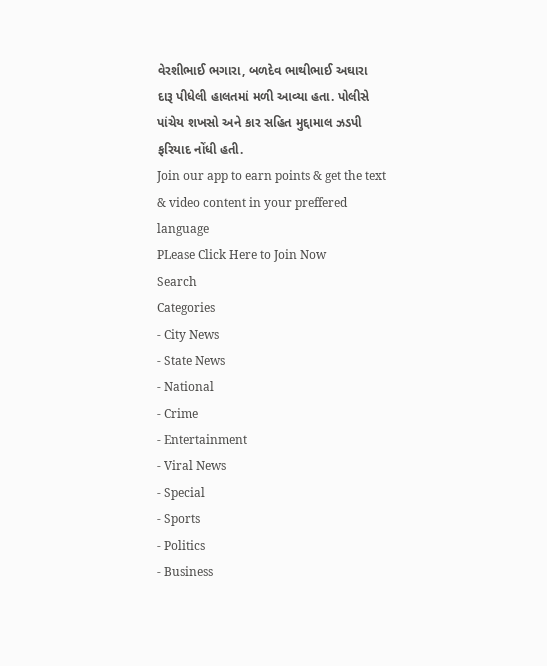વેરશીભાઈ ભગારા, બળદેવ ભાથીભાઈ અઘારા દારૂ પીધેલી હાલતમાં મળી આવ્યા હતા. પોલીસે પાંચેય શખસો અને કાર સહિત મુદ્દામાલ ઝડપી ફરિયાદ નોંધી હતી.
Join our app to earn points & get the text & video content in your preffered language
PLease Click Here to Join Now
Search
Categories
- City News
- State News
- National
- Crime
- Entertainment
- Viral News
- Special
- Sports
- Politics
- Business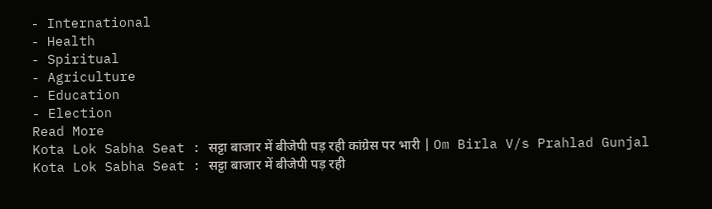- International
- Health
- Spiritual
- Agriculture
- Education
- Election
Read More
Kota Lok Sabha Seat : सट्टा बाजार में बीजेपी पड़ रही कांग्रेस पर भारी | Om Birla V/s Prahlad Gunjal
Kota Lok Sabha Seat : सट्टा बाजार में बीजेपी पड़ रही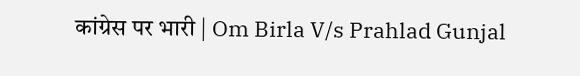कांग्रेस पर भारी | Om Birla V/s Prahlad Gunjal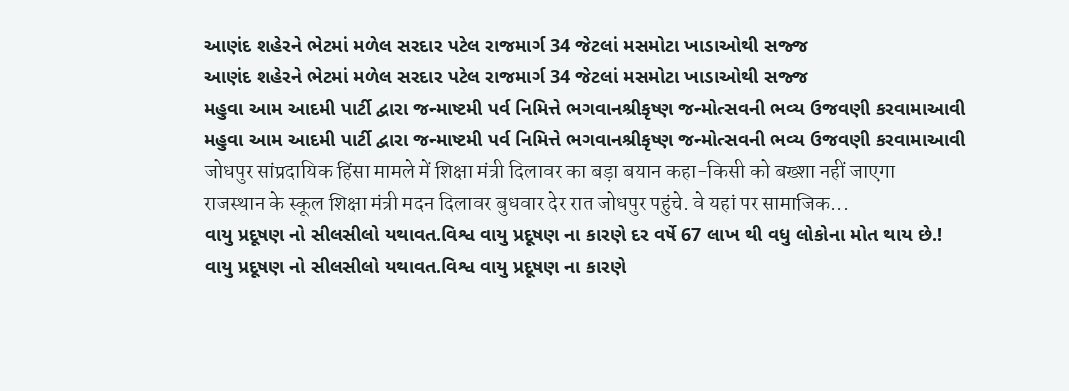આણંદ શહેરને ભેટમાં મળેલ સરદાર પટેલ રાજમાર્ગ 34 જેટલાં મસમોટા ખાડાઓથી સજ્જ
આણંદ શહેરને ભેટમાં મળેલ સરદાર પટેલ રાજમાર્ગ 34 જેટલાં મસમોટા ખાડાઓથી સજ્જ
મહુવા આમ આદમી પાર્ટી દ્વારા જન્માષ્ટમી પર્વ નિમિત્તે ભગવાનશ્રીકૃષ્ણ જન્મોત્સવની ભવ્ય ઉજવણી કરવામાઆવી
મહુવા આમ આદમી પાર્ટી દ્વારા જન્માષ્ટમી પર્વ નિમિત્તે ભગવાનશ્રીકૃષ્ણ જન્મોત્સવની ભવ્ય ઉજવણી કરવામાઆવી
जोधपुर सांप्रदायिक हिंसा मामले में शिक्षा मंत्री दिलावर का बड़ा बयान कहा-किसी को बख्शा नहीं जाएगा
राजस्थान के स्कूल शिक्षा मंत्री मदन दिलावर बुधवार देर रात जोधपुर पहुंचे. वे यहां पर सामाजिक...
વાયુ પ્રદૂષણ નો સીલસીલો યથાવત.વિશ્વ વાયુ પ્રદૂષણ ના કારણે દર વર્ષે 67 લાખ થી વધુ લોકોના મોત થાય છે.!
વાયુ પ્રદૂષણ નો સીલસીલો યથાવત.વિશ્વ વાયુ પ્રદૂષણ ના કારણે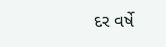દર વર્ષે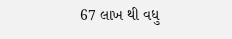67 લાખ થી વધુ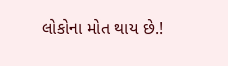લોકોના મોત થાય છે.!